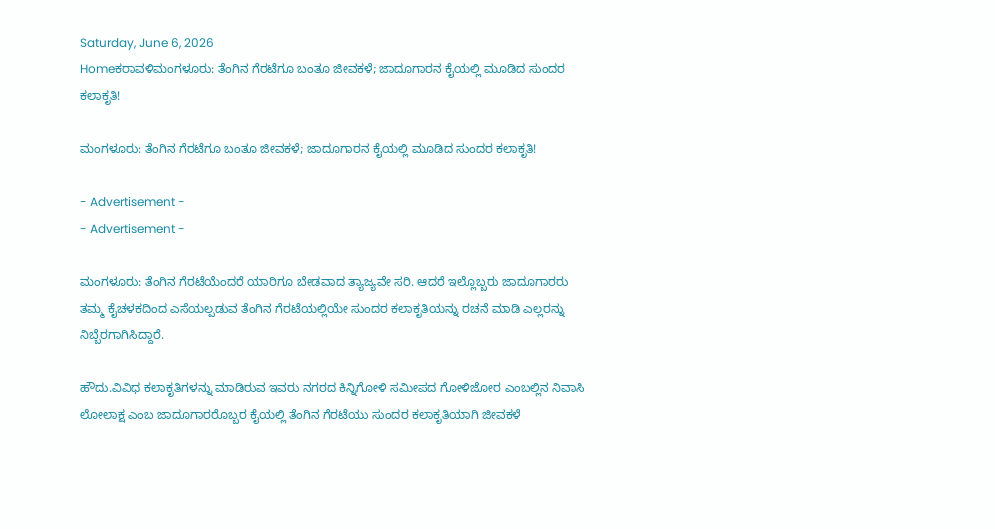Saturday, June 6, 2026
Homeಕರಾವಳಿಮಂಗಳೂರು: ತೆಂಗಿನ ಗೆರಟೆಗೂ ಬಂತೂ ಜೀವಕಳೆ; ಜಾದೂಗಾರನ ಕೈಯಲ್ಲಿ ಮೂಡಿದ ಸುಂದರ ಕಲಾಕೃತಿ!

ಮಂಗಳೂರು: ತೆಂಗಿನ ಗೆರಟೆಗೂ ಬಂತೂ ಜೀವಕಳೆ; ಜಾದೂಗಾರನ ಕೈಯಲ್ಲಿ ಮೂಡಿದ ಸುಂದರ ಕಲಾಕೃತಿ!

- Advertisement -
- Advertisement -

ಮಂಗಳೂರು: ತೆಂಗಿನ‌ ಗೆರಟೆಯೆಂದರೆ ಯಾರಿಗೂ ಬೇಡವಾದ ತ್ಯಾಜ್ಯವೇ ಸರಿ. ಆದರೆ ಇಲ್ಲೊಬ್ಬರು ಜಾದೂಗಾರರು ತಮ್ಮ ಕೈಚಳಕದಿಂದ ಎಸೆಯಲ್ಪಡುವ ತೆಂಗಿನ ಗೆರಟೆಯಲ್ಲಿಯೇ ಸುಂದರ ಕಲಾಕೃತಿಯನ್ನು ರಚನೆ ಮಾಡಿ ಎಲ್ಲರನ್ನು ನಿಬ್ಬೆರಗಾಗಿಸಿದ್ದಾರೆ‌.

ಹೌದು.ವಿವಿಧ ಕಲಾಕೃತಿಗಳನ್ನು ಮಾಡಿರುವ ಇವರು ನಗರದ ಕಿನ್ನಿಗೋಳಿ‌ ಸಮೀಪದ ಗೋಳಿಜೋರ ಎಂಬಲ್ಲಿನ ನಿವಾಸಿ ಲೋಲಾಕ್ಷ ಎಂಬ ಜಾದೂಗಾರರೊಬ್ಬರ ಕೈಯಲ್ಲಿ ತೆಂಗಿನ ಗೆರಟೆಯು ಸುಂದರ ಕಲಾಕೃತಿಯಾಗಿ ಜೀವಕಳೆ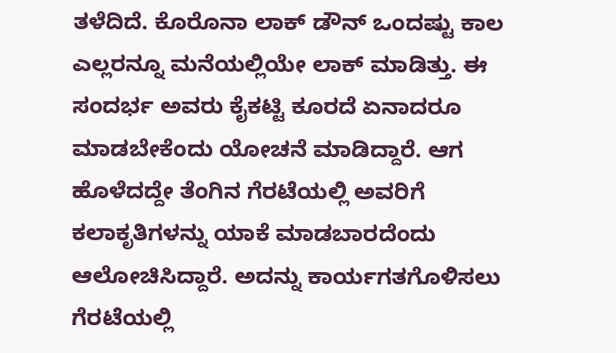ತಳೆದಿದೆ. ಕೊರೊನಾ ಲಾಕ್ ಡೌನ್ ಒಂದಷ್ಟು ಕಾಲ ಎಲ್ಲರನ್ನೂ ಮನೆಯಲ್ಲಿಯೇ ಲಾಕ್ ಮಾಡಿತ್ತು. ಈ ಸಂದರ್ಭ ಅವರು ಕೈಕಟ್ಟಿ ಕೂರದೆ ಏನಾದರೂ ಮಾಡಬೇಕೆಂದು ಯೋಚನೆ ಮಾಡಿದ್ದಾರೆ. ಆಗ ಹೊಳೆದದ್ದೇ ತೆಂಗಿನ ಗೆರಟೆಯಲ್ಲಿ ಅವರಿಗೆ ಕಲಾಕೃತಿಗಳನ್ನು ಯಾಕೆ ಮಾಡಬಾರದೆಂದು ಆಲೋಚಿಸಿದ್ದಾರೆ. ಅದನ್ನು ಕಾರ್ಯಗತಗೊಳಿಸಲು ಗೆರಟೆಯಲ್ಲಿ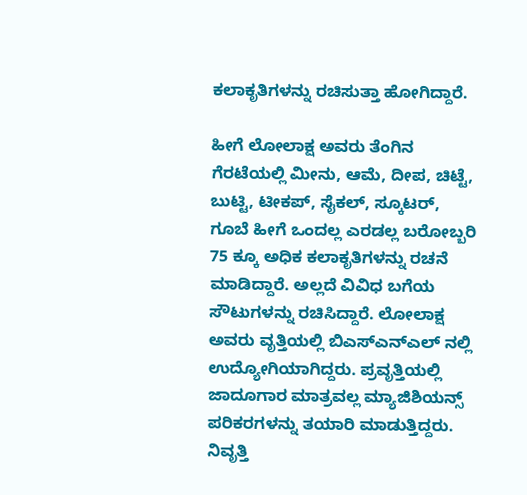ಕಲಾಕೃತಿಗಳನ್ನು ರಚಿಸುತ್ತಾ ಹೋಗಿದ್ದಾರೆ.

ಹೀಗೆ ಲೋಲಾಕ್ಷ ಅವರು ತೆಂಗಿನ ಗೆರಟೆಯಲ್ಲಿ ಮೀನು, ಆಮೆ, ದೀಪ, ಚಿಟ್ಟೆ, ಬುಟ್ಟಿ, ಟೀಕಪ್, ಸೈಕಲ್, ಸ್ಕೂಟರ್, ಗೂಬೆ ಹೀಗೆ ಒಂದಲ್ಲ ಎರಡಲ್ಲ ಬರೋಬ್ಬರಿ 75 ಕ್ಕೂ ಅಧಿಕ ಕಲಾಕೃತಿಗಳನ್ನು ರಚನೆ ಮಾಡಿದ್ದಾರೆ. ಅಲ್ಲದೆ ವಿವಿಧ ಬಗೆಯ ಸೌಟುಗಳನ್ನು ರಚಿಸಿದ್ದಾರೆ‌. ಲೋಲಾಕ್ಷ ಅವರು ವೃತ್ತಿಯಲ್ಲಿ ಬಿಎಸ್ಎನ್ಎಲ್ ನಲ್ಲಿ ಉದ್ಯೋಗಿಯಾಗಿದ್ದರು. ಪ್ರವೃತ್ತಿಯಲ್ಲಿ ಜಾದೂಗಾರ ಮಾತ್ರವಲ್ಲ ಮ್ಯಾಜಿಶಿಯನ್ಸ್ ಪರಿಕರಗಳನ್ನು ತಯಾರಿ ಮಾಡುತ್ತಿದ್ದರು. ನಿವೃತ್ತಿ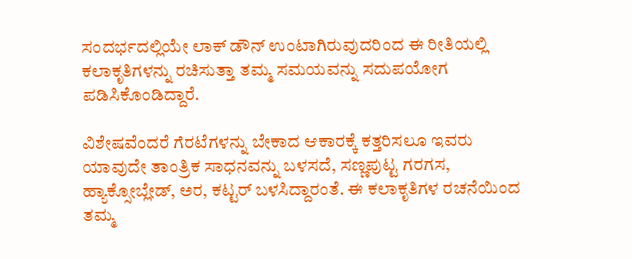ಸಂದರ್ಭದಲ್ಲಿಯೇ ಲಾಕ್ ಡೌನ್ ಉಂಟಾಗಿರುವುದರಿಂದ ಈ ರೀತಿಯಲ್ಲಿ ಕಲಾಕೃತಿಗಳನ್ನು ರಚಿಸುತ್ತಾ ತಮ್ಮ ಸಮಯವನ್ನು ಸದುಪಯೋಗ ಪಡಿಸಿಕೊಂಡಿದ್ದಾರೆ.

ವಿಶೇಷವೆಂದರೆ ಗೆರಟೆಗಳನ್ನು ಬೇಕಾದ ಆಕಾರಕ್ಕೆ ಕತ್ತರಿಸಲೂ ಇವರು ಯಾವುದೇ ತಾಂತ್ರಿಕ ಸಾಧನವನ್ನು ಬಳಸದೆ, ಸಣ್ಣಪುಟ್ಟ ಗರಗಸ, ಹ್ಯಾಕ್ಸೋಬ್ಲೇಡ್, ಅರ, ಕಟ್ಟರ್ ಬಳಸಿದ್ದಾರಂತೆ. ಈ ಕಲಾಕೃತಿಗಳ ರಚನೆಯಿಂದ ತಮ್ಮ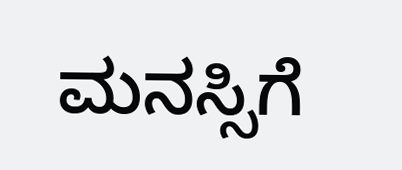ಮನಸ್ಸಿಗೆ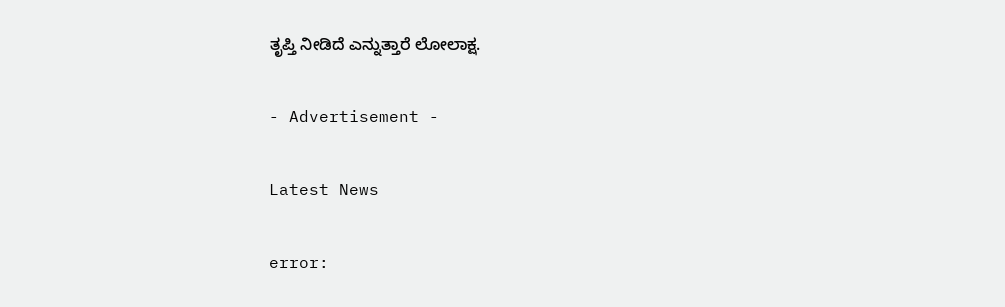ತೃಪ್ತಿ ನೀಡಿದೆ ಎನ್ನುತ್ತಾರೆ ಲೋಲಾಕ್ಷ.

- Advertisement -

Latest News

error: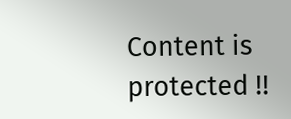Content is protected !!